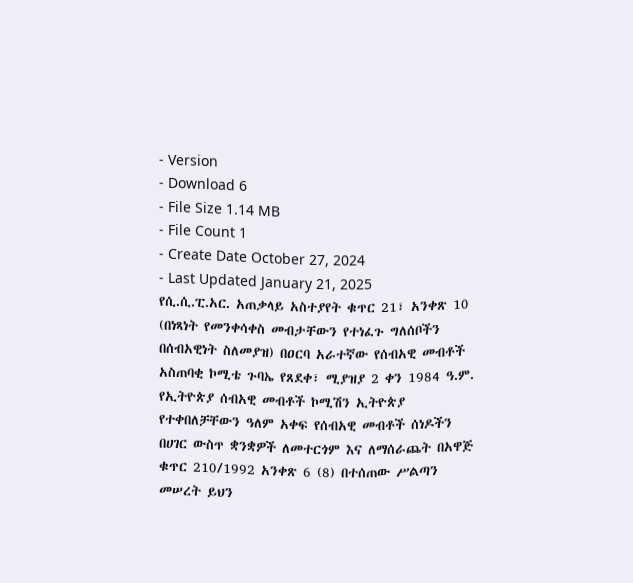- Version
- Download 6
- File Size 1.14 MB
- File Count 1
- Create Date October 27, 2024
- Last Updated January 21, 2025
የሲ.ሲ.ፒ.አር. አጠቃላይ አስተያየት ቁጥር 21፣ አንቀጽ 10 (በነጻነት የመንቀሳቀስ መብታቸውን የተነፈጉ ግለሰቦችን በሰብአዊነት ስለመያዝ) በዐርባ አራተኛው የሰብአዊ መብቶች አስጠባቂ ኮሚቴ ጉባኤ የጸደቀ፣ ሚያዝያ 2 ቀን 1984 ዓ.ም.
የኢትዮጵያ ሰብአዊ መብቶች ኮሚሽን ኢትዮጵያ የተቀበለቻቸውን ዓለም አቀፍ የሰብአዊ መብቶች ሰነዶችን በሀገር ውስጥ ቋንቋዎች ለመተርጎም እና ለማሰራጨት በአዋጅ ቁጥር 210/1992 አንቀጽ 6 (8) በተሰጠው ሥልጣን መሠረት ይህን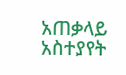አጠቃላይ አስተያየት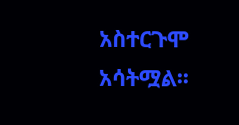አስተርጉሞ አሳትሟል፡፡